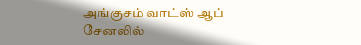அங்குசம் வாட்ஸ் ஆப் சேனலில்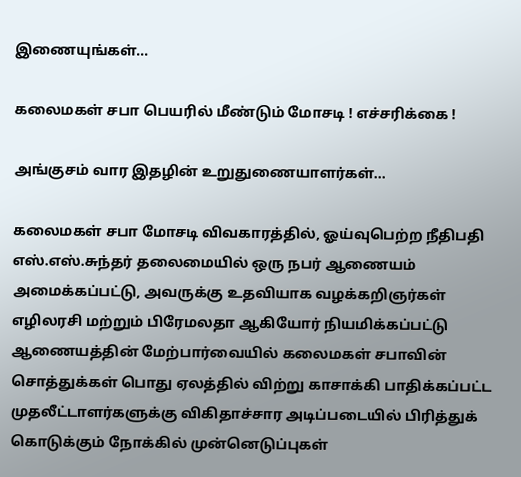இணையுங்கள்...

கலைமகள் சபா பெயரில் மீண்டும் மோசடி ! எச்சரிக்கை !

அங்குசம் வார இதழின் உறுதுணையாளர்கள்...

கலைமகள் சபா மோசடி விவகாரத்தில், ஓய்வுபெற்ற நீதிபதி எஸ்.எஸ்.சுந்தர் தலைமையில் ஒரு நபர் ஆணையம் அமைக்கப்பட்டு, அவருக்கு உதவியாக வழக்கறிஞர்கள் எழிலரசி மற்றும் பிரேமலதா ஆகியோர் நியமிக்கப்பட்டு ஆணையத்தின் மேற்பார்வையில் கலைமகள் சபாவின் சொத்துக்கள் பொது ஏலத்தில் விற்று காசாக்கி பாதிக்கப்பட்ட முதலீட்டாளர்களுக்கு விகிதாச்சார அடிப்படையில் பிரித்துக் கொடுக்கும் நோக்கில் முன்னெடுப்புகள்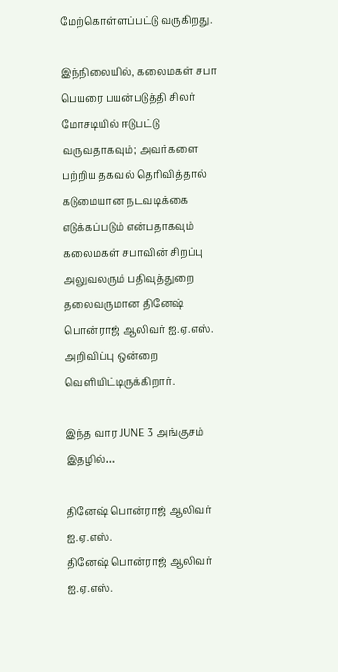மேற்கொள்ளப்பட்டு வருகிறது.

இந்நிலையில், கலைமகள் சபா பெயரை பயன்படுத்தி சிலர் மோசடியில் ஈடுபட்டு வருவதாகவும்; அவர்களை பற்றிய தகவல் தெரிவித்தால் கடுமையான நடவடிக்கை எடுக்கப்படும் என்பதாகவும் கலைமகள் சபாவின் சிறப்பு அலுவலரும் பதிவுத்துறை தலைவருமான தினேஷ் பொன்ராஜ் ஆலிவர் ஐ.ஏ.எஸ். அறிவிப்பு ஒன்றை வெளியிட்டிருக்கிறார்.

இந்த வார JUNE 3 அங்குசம் இதழில்…

தினேஷ் பொன்ராஜ் ஆலிவர் ஐ.ஏ.எஸ்.
தினேஷ் பொன்ராஜ் ஆலிவர் ஐ.ஏ.எஸ்.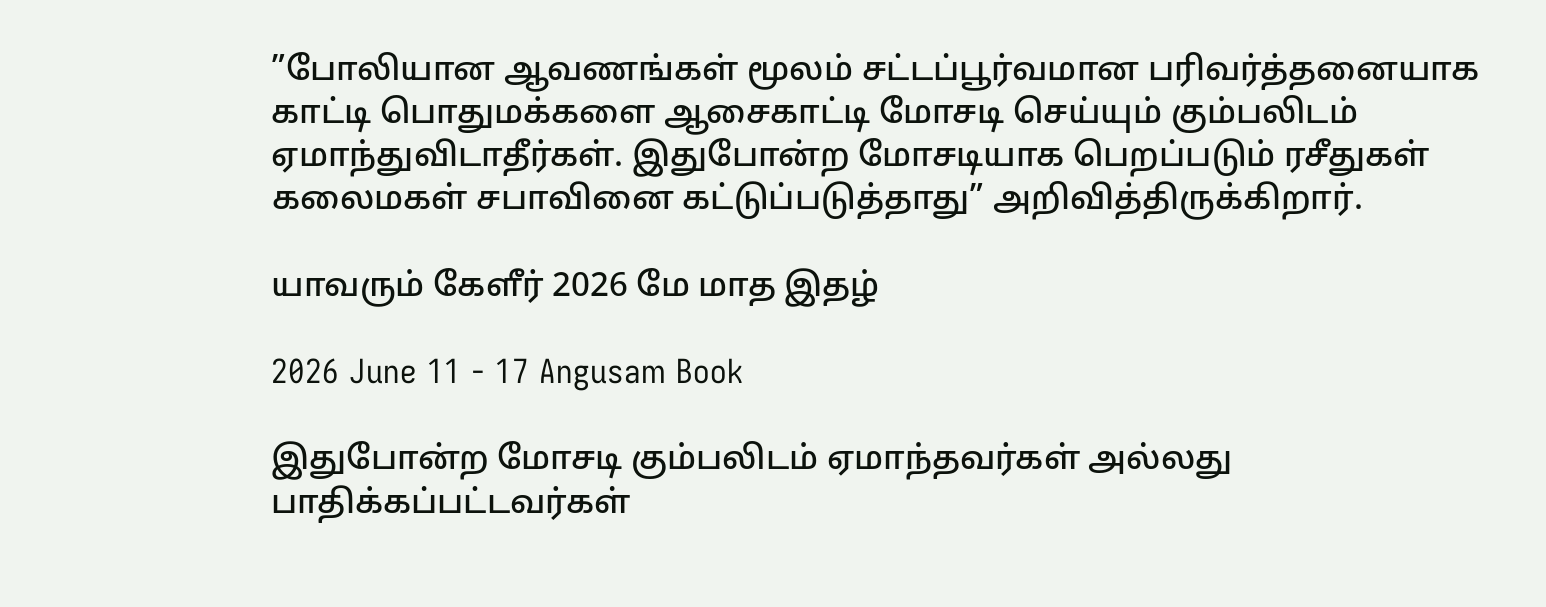”போலியான ஆவணங்கள் மூலம் சட்டப்பூர்வமான பரிவர்த்தனையாக காட்டி பொதுமக்களை ஆசைகாட்டி மோசடி செய்யும் கும்பலிடம் ஏமாந்துவிடாதீர்கள். இதுபோன்ற மோசடியாக பெறப்படும் ரசீதுகள் கலைமகள் சபாவினை கட்டுப்படுத்தாது” அறிவித்திருக்கிறார்.

யாவரும் கேளீர் 2026 மே மாத இதழ்

2026 June 11 - 17 Angusam Book

இதுபோன்ற மோசடி கும்பலிடம் ஏமாந்தவர்கள் அல்லது பாதிக்கப்பட்டவர்கள்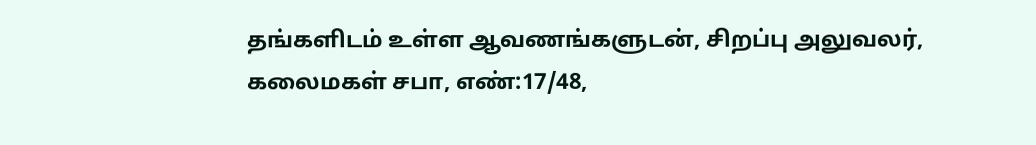தங்களிடம் உள்ள ஆவணங்களுடன், சிறப்பு அலுவலர், கலைமகள் சபா, எண்:17/48,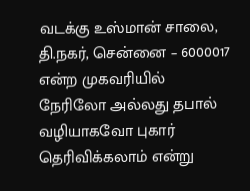வடக்கு உஸ்மான் சாலை, தி.நகர், சென்னை – 6000017 என்ற முகவரியில் நேரிலோ அல்லது தபால் வழியாகவோ புகார் தெரிவிக்கலாம் என்று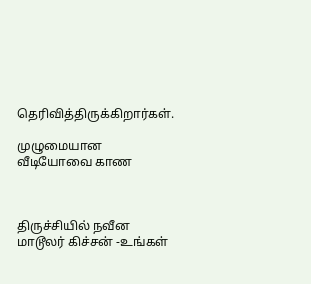தெரிவித்திருக்கிறார்கள்.

முழுமையான வீடியோவை காண



திருச்சியில் நவீன மாடூலர் கிச்சன் -உங்கள்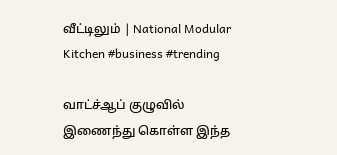வீட்டிலும் | National Modular Kitchen #business #trending

வாட்ச்ஆப் குழுவில் இணைந்து கொள்ள இந்த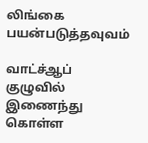லிங்கை பயன்படுத்தவுவம்

வாட்ச்ஆப் குழுவில் இணைந்து கொள்ள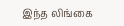இந்த லிங்கை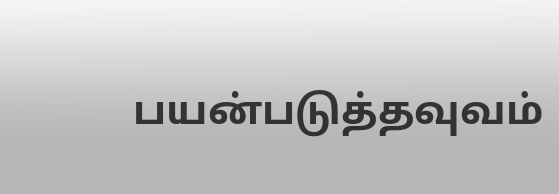பயன்படுத்தவுவம்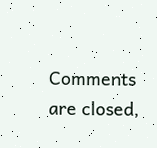Comments are closed,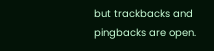but trackbacks and pingbacks are open.